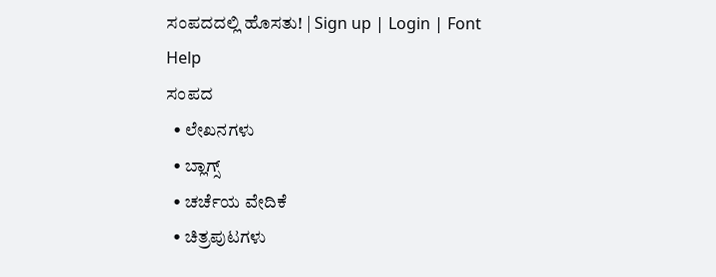ಸಂಪದದಲ್ಲಿ ಹೊಸತು! | Sign up | Login | Font Help
ಸಂಪದ
  • ಲೇಖನಗಳು
  • ಬ್ಲಾಗ್ಸ್
  • ಚರ್ಚೆಯ ವೇದಿಕೆ
  • ಚಿತ್ರಪುಟಗಳು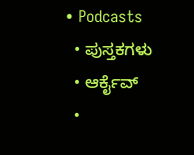• Podcasts
  • ಪುಸ್ತಕಗಳು
  • ಆರ್ಕೈವ್
  •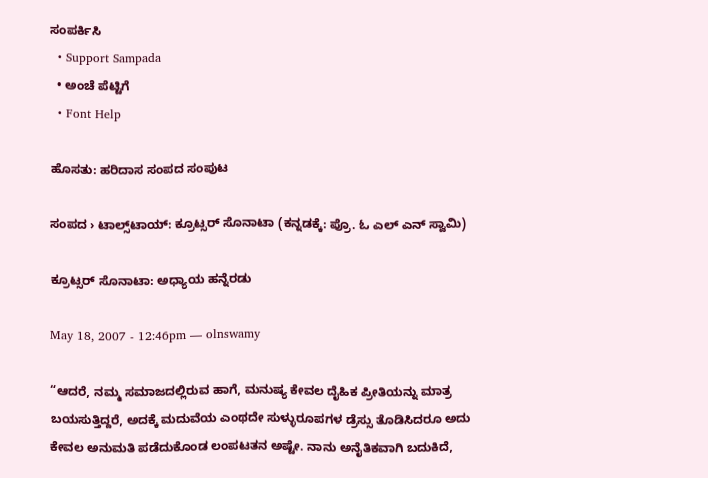ಸಂಪರ್ಕಿಸಿ
  • Support Sampada
  • ಅಂಚೆ ಪೆಟ್ಟಿಗೆ
  • Font Help

ಹೊಸತು: ಹರಿದಾಸ ಸಂಪದ ಸಂಪುಟ

ಸಂಪದ › ಟಾಲ್ಸ್‌ಟಾಯ್: ಕ್ರೂಟ್ಸರ್ ಸೊನಾಟಾ (ಕನ್ನಡಕ್ಕೆ: ಪ್ರೊ. ಓ ಎಲ್ ಎನ್ ಸ್ವಾಮಿ)

ಕ್ರೂಟ್ಸರ್ ಸೊನಾಟಾ: ಅಧ್ಯಾಯ ಹನ್ನೆರಡು

May 18, 2007 - 12:46pm — olnswamy

“ಆದರೆ, ನಮ್ಮ ಸಮಾಜದಲ್ಲಿರುವ ಹಾಗೆ, ಮನುಷ್ಯ ಕೇವಲ ದೈಹಿಕ ಪ್ರೀತಿಯನ್ನು ಮಾತ್ರ ಬಯಸುತ್ತಿದ್ದರೆ, ಅದಕ್ಕೆ ಮದುವೆಯ ಎಂಥದೇ ಸುಳ್ಳುರೂಪಗಳ ಡ್ರೆಸ್ಸು ತೊಡಿಸಿದರೂ ಅದು ಕೇವಲ ಅನುಮತಿ ಪಡೆದುಕೊಂಡ ಲಂಪಟತನ ಅಷ್ಟೇ. ನಾನು ಅನೈತಿಕವಾಗಿ ಬದುಕಿದೆ,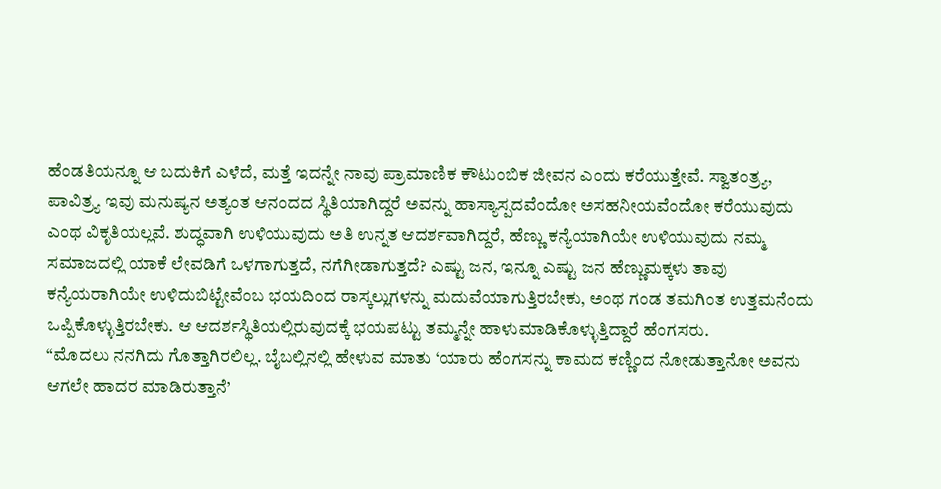ಹೆಂಡತಿಯನ್ನೂ ಆ ಬದುಕಿಗೆ ಎಳೆದೆ, ಮತ್ತೆ ಇದನ್ನೇ ನಾವು ಪ್ರಾಮಾಣಿಕ ಕೌಟುಂಬಿಕ ಜೀವನ ಎಂದು ಕರೆಯುತ್ತೇವೆ. ಸ್ವಾತಂತ್ರ್ಯ, ಪಾವಿತ್ರ್ಯ ಇವು ಮನುಷ್ಯನ ಅತ್ಯಂತ ಆನಂದದ ಸ್ಥಿತಿಯಾಗಿದ್ದರೆ ಅವನ್ನು ಹಾಸ್ಯಾಸ್ಪದವೆಂದೋ ಅಸಹನೀಯವೆಂದೋ ಕರೆಯುವುದು ಎಂಥ ವಿಕೃತಿಯಲ್ಲವೆ. ಶುದ್ಧವಾಗಿ ಉಳಿಯುವುದು ಅತಿ ಉನ್ನತ ಆದರ್ಶವಾಗಿದ್ದರೆ, ಹೆಣ್ಣು ಕನ್ಯೆಯಾಗಿಯೇ ಉಳಿಯುವುದು ನಮ್ಮ ಸಮಾಜದಲ್ಲಿ ಯಾಕೆ ಲೇವಡಿಗೆ ಒಳಗಾಗುತ್ತದೆ, ನಗೆಗೀಡಾಗುತ್ತದೆ? ಎಷ್ಟು ಜನ, ಇನ್ನೂ ಎಷ್ಟು ಜನ ಹೆಣ್ಣುಮಕ್ಕಳು ತಾವು ಕನ್ಯೆಯರಾಗಿಯೇ ಉಳಿದುಬಿಟ್ಟೇವೆಂಬ ಭಯದಿಂದ ರಾಸ್ಕಲ್ಲುಗಳನ್ನು ಮದುವೆಯಾಗುತ್ತಿರಬೇಕು, ಅಂಥ ಗಂಡ ತಮಗಿಂತ ಉತ್ತಮನೆಂದು ಒಪ್ಪಿಕೊಳ್ಳುತ್ತಿರಬೇಕು. ಆ ಆದರ್ಶಸ್ಥಿತಿಯಲ್ಲಿರುವುದಕ್ಕೆ ಭಯಪಟ್ಟು ತಮ್ಮನ್ನೇ ಹಾಳುಮಾಡಿಕೊಳ್ಳುತ್ತಿದ್ದಾರೆ ಹೆಂಗಸರು.
“ಮೊದಲು ನನಗಿದು ಗೊತ್ತಾಗಿರಲಿಲ್ಲ. ಬೈಬಲ್ಲಿನಲ್ಲಿ ಹೇಳುವ ಮಾತು ‘ಯಾರು ಹೆಂಗಸನ್ನು ಕಾಮದ ಕಣ್ಣಿಂದ ನೋಡುತ್ತಾನೋ ಅವನು ಆಗಲೇ ಹಾದರ ಮಾಡಿರುತ್ತಾನೆ’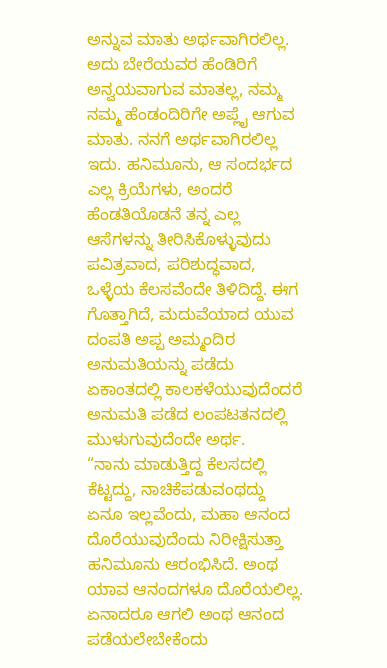ಅನ್ನುವ ಮಾತು ಅರ್ಥವಾಗಿರಲಿಲ್ಲ. ಅದು ಬೇರೆಯವರ ಹೆಂಡಿರಿಗೆ ಅನ್ವಯವಾಗುವ ಮಾತಲ್ಲ, ನಮ್ಮ ನಮ್ಮ ಹೆಂಡಂದಿರಿಗೇ ಅಪ್ಲೈ ಆಗುವ ಮಾತು. ನನಗೆ ಅರ್ಥವಾಗಿರಲಿಲ್ಲ ಇದು. ಹನಿಮೂನು, ಆ ಸಂದರ್ಭದ ಎಲ್ಲ ಕ್ರಿಯೆಗಳು, ಅಂದರೆ ಹೆಂಡತಿಯೊಡನೆ ತನ್ನ ಎಲ್ಲ ಆಸೆಗಳನ್ನು ತೀರಿಸಿಕೊಳ್ಳುವುದು ಪವಿತ್ರವಾದ, ಪರಿಶುದ್ಧವಾದ, ಒಳ್ಳೆಯ ಕೆಲಸವೆಂದೇ ತಿಳಿದಿದ್ದೆ. ಈಗ ಗೊತ್ತಾಗಿದೆ, ಮದುವೆಯಾದ ಯುವ ದಂಪತಿ ಅಪ್ಪ ಅಮ್ಮಂದಿರ ಅನುಮತಿಯನ್ನು ಪಡೆದು ಏಕಾಂತದಲ್ಲಿ ಕಾಲಕಳೆಯುವುದೆಂದರೆ ಅನುಮತಿ ಪಡೆದ ಲಂಪಟತನದಲ್ಲಿ ಮುಳುಗುವುದೆಂದೇ ಅರ್ಥ.
“ನಾನು ಮಾಡುತ್ತಿದ್ದ ಕೆಲಸದಲ್ಲಿ ಕೆಟ್ಟದ್ದು, ನಾಚಿಕೆಪಡುವಂಥದ್ದು ಏನೂ ಇಲ್ಲವೆಂದು, ಮಹಾ ಆನಂದ ದೊರೆಯುವುದೆಂದು ನಿರೀಕ್ಷಿಸುತ್ತಾ ಹನಿಮೂನು ಆರಂಭಿಸಿದೆ. ಅಂಥ ಯಾವ ಆನಂದಗಳೂ ದೊರೆಯಲಿಲ್ಲ. ಏನಾದರೂ ಆಗಲಿ ಅಂಥ ಆನಂದ ಪಡೆಯಲೇಬೇಕೆಂದು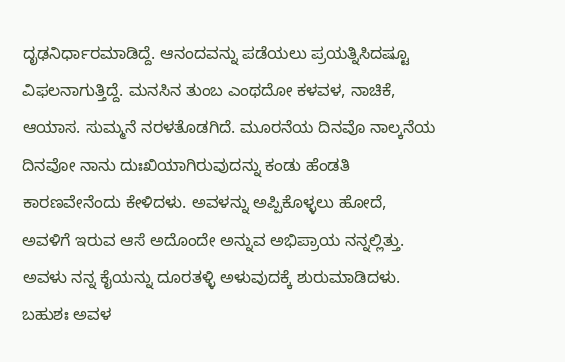ದೃಢನಿರ್ಧಾರಮಾಡಿದ್ದೆ. ಆನಂದವನ್ನು ಪಡೆಯಲು ಪ್ರಯತ್ನಿಸಿದಷ್ಟೂ ವಿಫಲನಾಗುತ್ತಿದ್ದೆ. ಮನಸಿನ ತುಂಬ ಎಂಥದೋ ಕಳವಳ, ನಾಚಿಕೆ, ಆಯಾಸ. ಸುಮ್ಮನೆ ನರಳತೊಡಗಿದೆ. ಮೂರನೆಯ ದಿನವೊ ನಾಲ್ಕನೆಯ ದಿನವೋ ನಾನು ದುಃಖಿಯಾಗಿರುವುದನ್ನು ಕಂಡು ಹೆಂಡತಿ ಕಾರಣವೇನೆಂದು ಕೇಳಿದಳು. ಅವಳನ್ನು ಅಪ್ಪಿಕೊಳ್ಳಲು ಹೋದೆ, ಅವಳಿಗೆ ಇರುವ ಆಸೆ ಅದೊಂದೇ ಅನ್ನುವ ಅಭಿಪ್ರಾಯ ನನ್ನಲ್ಲಿತ್ತು. ಅವಳು ನನ್ನ ಕೈಯನ್ನು ದೂರತಳ್ಳಿ ಅಳುವುದಕ್ಕೆ ಶುರುಮಾಡಿದಳು. ಬಹುಶಃ ಅವಳ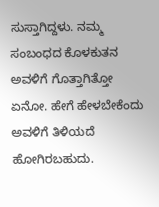ಸುಸ್ತಾಗಿದ್ದಳು. ನಮ್ಮ ಸಂಬಂಧದ ಕೊಳಕುತನ ಅವಳಿಗೆ ಗೊತ್ತಾಗಿತ್ತೋ ಏನೋ. ಹೇಗೆ ಹೇಳಬೇಕೆಂದು ಅವಳಿಗೆ ತಿಳಿಯದೆ ಹೋಗಿರಬಹುದು.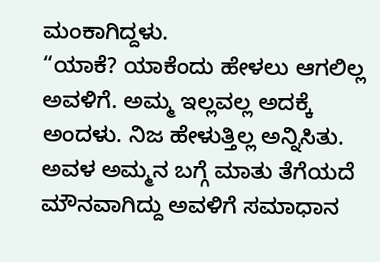ಮಂಕಾಗಿದ್ದಳು.
“ಯಾಕೆ? ಯಾಕೆಂದು ಹೇಳಲು ಆಗಲಿಲ್ಲ ಅವಳಿಗೆ. ಅಮ್ಮ ಇಲ್ಲವಲ್ಲ ಅದಕ್ಕೆ ಅಂದಳು. ನಿಜ ಹೇಳುತ್ತಿಲ್ಲ ಅನ್ನಿಸಿತು. ಅವಳ ಅಮ್ಮನ ಬಗ್ಗೆ ಮಾತು ತೆಗೆಯದೆ ಮೌನವಾಗಿದ್ದು ಅವಳಿಗೆ ಸಮಾಧಾನ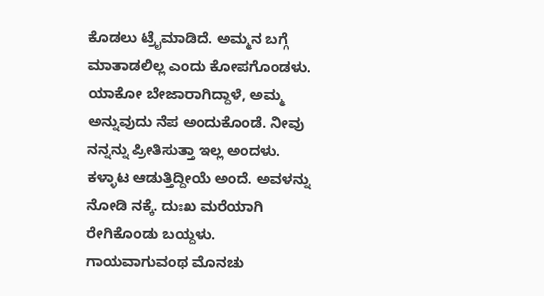ಕೊಡಲು ಟ್ರೈಮಾಡಿದೆ. ಅಮ್ಮನ ಬಗ್ಗೆ ಮಾತಾಡಲಿಲ್ಲ ಎಂದು ಕೋಪಗೊಂಡಳು. ಯಾಕೋ ಬೇಜಾರಾಗಿದ್ದಾಳೆ, ಅಮ್ಮ ಅನ್ನುವುದು ನೆಪ ಅಂದುಕೊಂಡೆ. ನೀವು ನನ್ನನ್ನು ಪ್ರೀತಿಸುತ್ತಾ ಇಲ್ಲ ಅಂದಳು. ಕಳ್ಳಾಟ ಆಡುತ್ತಿದ್ದೀಯೆ ಅಂದೆ. ಅವಳನ್ನು ನೋಡಿ ನಕ್ಕೆ. ದುಃಖ ಮರೆಯಾಗಿ ರೇಗಿಕೊಂಡು ಬಯ್ದಳು. ಗಾಯವಾಗುವಂಥ ಮೊನಚು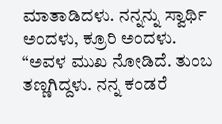ಮಾತಾಡಿದಳು. ನನ್ನನ್ನು ಸ್ವಾರ್ಥಿ ಅಂದಳು, ಕ್ರೂರಿ ಅಂದಳು.
“ಅವಳ ಮುಖ ನೋಡಿದೆ. ತುಂಬ ತಣ್ಣಗಿದ್ದಳು. ನನ್ನ ಕಂಡರೆ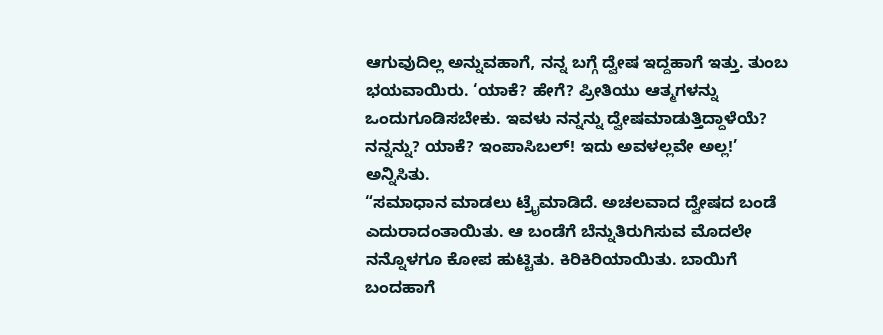ಆಗುವುದಿಲ್ಲ ಅನ್ನುವಹಾಗೆ, ನನ್ನ ಬಗ್ಗೆ ದ್ವೇಷ ಇದ್ದಹಾಗೆ ಇತ್ತು. ತುಂಬ ಭಯವಾಯಿರು. ‘ಯಾಕೆ? ಹೇಗೆ? ಪ್ರೀತಿಯು ಆತ್ಮಗಳನ್ನು ಒಂದುಗೂಡಿಸಬೇಕು. ಇವಳು ನನ್ನನ್ನು ದ್ವೇಷಮಾಡುತ್ತಿದ್ದಾಳೆಯೆ? ನನ್ನನ್ನು? ಯಾಕೆ? ಇಂಪಾಸಿಬಲ್! ಇದು ಅವಳಲ್ಲವೇ ಅಲ್ಲ!’ ಅನ್ನಿಸಿತು.
“ಸಮಾಧಾನ ಮಾಡಲು ಟ್ರೈಮಾಡಿದೆ. ಅಚಲವಾದ ದ್ವೇಷದ ಬಂಡೆ ಎದುರಾದಂತಾಯಿತು. ಆ ಬಂಡೆಗೆ ಬೆನ್ನುತಿರುಗಿಸುವ ಮೊದಲೇ ನನ್ನೊಳಗೂ ಕೋಪ ಹುಟ್ಟಿತು. ಕಿರಿಕಿರಿಯಾಯಿತು. ಬಾಯಿಗೆ ಬಂದಹಾಗೆ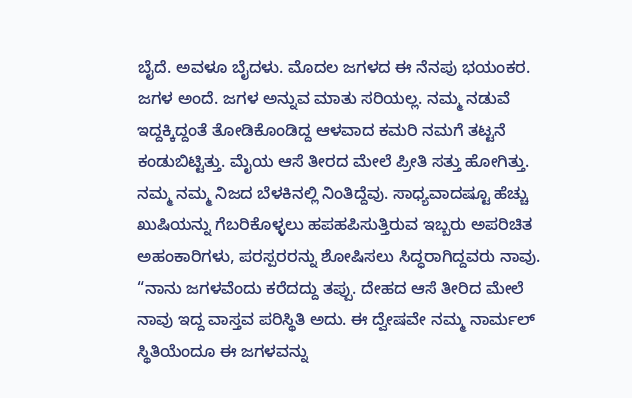ಬೈದೆ. ಅವಳೂ ಬೈದಳು. ಮೊದಲ ಜಗಳದ ಈ ನೆನಪು ಭಯಂಕರ. ಜಗಳ ಅಂದೆ. ಜಗಳ ಅನ್ನುವ ಮಾತು ಸರಿಯಲ್ಲ. ನಮ್ಮ ನಡುವೆ ಇದ್ದಕ್ಕಿದ್ದಂತೆ ತೋಡಿಕೊಂಡಿದ್ದ ಆಳವಾದ ಕಮರಿ ನಮಗೆ ತಟ್ಟನೆ ಕಂಡುಬಿಟ್ಟಿತ್ತು. ಮೈಯ ಆಸೆ ತೀರದ ಮೇಲೆ ಪ್ರೀತಿ ಸತ್ತು ಹೋಗಿತ್ತು. ನಮ್ಮ ನಮ್ಮ ನಿಜದ ಬೆಳಕಿನಲ್ಲಿ ನಿಂತಿದ್ದೆವು. ಸಾಧ್ಯವಾದಷ್ಟೂ ಹೆಚ್ಚು ಖುಷಿಯನ್ನು ಗೆಬರಿಕೊಳ್ಳಲು ಹಪಹಪಿಸುತ್ತಿರುವ ಇಬ್ಬರು ಅಪರಿಚಿತ ಅಹಂಕಾರಿಗಳು, ಪರಸ್ಪರರನ್ನು ಶೋಷಿಸಲು ಸಿದ್ಧರಾಗಿದ್ದವರು ನಾವು.
“ನಾನು ಜಗಳವೆಂದು ಕರೆದದ್ದು ತಪ್ಪು. ದೇಹದ ಆಸೆ ತೀರಿದ ಮೇಲೆ ನಾವು ಇದ್ದ ವಾಸ್ತವ ಪರಿಸ್ಥಿತಿ ಅದು. ಈ ದ್ವೇಷವೇ ನಮ್ಮ ನಾರ್ಮಲ್ ಸ್ಥಿತಿಯೆಂದೂ ಈ ಜಗಳವನ್ನು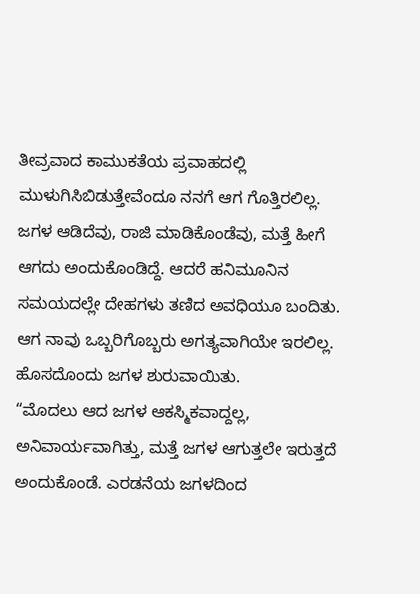ತೀವ್ರವಾದ ಕಾಮುಕತೆಯ ಪ್ರವಾಹದಲ್ಲಿ ಮುಳುಗಿಸಿಬಿಡುತ್ತೇವೆಂದೂ ನನಗೆ ಆಗ ಗೊತ್ತಿರಲಿಲ್ಲ. ಜಗಳ ಆಡಿದೆವು, ರಾಜಿ ಮಾಡಿಕೊಂಡೆವು, ಮತ್ತೆ ಹೀಗೆ ಆಗದು ಅಂದುಕೊಂಡಿದ್ದೆ. ಆದರೆ ಹನಿಮೂನಿನ ಸಮಯದಲ್ಲೇ ದೇಹಗಳು ತಣಿದ ಅವಧಿಯೂ ಬಂದಿತು. ಆಗ ನಾವು ಒಬ್ಬರಿಗೊಬ್ಬರು ಅಗತ್ಯವಾಗಿಯೇ ಇರಲಿಲ್ಲ. ಹೊಸದೊಂದು ಜಗಳ ಶುರುವಾಯಿತು.
“ಮೊದಲು ಆದ ಜಗಳ ಆಕಸ್ಮಿಕವಾದ್ದಲ್ಲ, ಅನಿವಾರ್ಯವಾಗಿತ್ತು, ಮತ್ತೆ ಜಗಳ ಆಗುತ್ತಲೇ ಇರುತ್ತದೆ ಅಂದುಕೊಂಡೆ. ಎರಡನೆಯ ಜಗಳದಿಂದ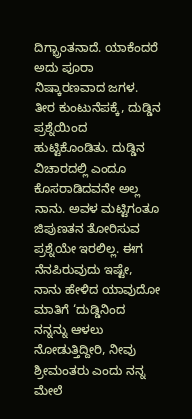ದಿಗ್ಭ್ರಾಂತನಾದೆ. ಯಾಕೆಂದರೆ ಅದು ಪೂರಾ ನಿಷ್ಕಾರಣವಾದ ಜಗಳ. ತೀರ ಕುಂಟುನೆಪಕ್ಕೆ, ದುಡ್ಡಿನ ಪ್ರಶ್ನೆಯಿಂದ ಹುಟ್ಟಿಕೊಂಡಿತು. ದುಡ್ಡಿನ ವಿಚಾರದಲ್ಲಿ ಎಂದೂ ಕೊಸರಾಡಿದವನೇ ಅಲ್ಲ ನಾನು. ಅವಳ ಮಟ್ಟಿಗಂತೂ ಜಿಪುಣತನ ತೋರಿಸುವ ಪ್ರಶ್ನೆಯೇ ಇರಲಿಲ್ಲ. ಈಗ ನೆನಪಿರುವುದು ಇಷ್ಟೇ, ನಾನು ಹೇಳಿದ ಯಾವುದೋ ಮಾತಿಗೆ ‘ದುಡ್ಡಿನಿಂದ ನನ್ನನ್ನು ಆಳಲು ನೋಡುತ್ತಿದ್ದೀರಿ, ನೀವು ಶ್ರೀಮಂತರು ಎಂದು ನನ್ನ ಮೇಲೆ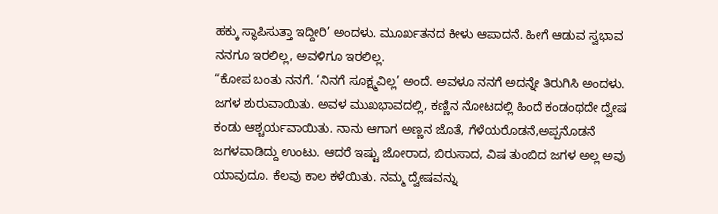ಹಕ್ಕು ಸ್ಥಾಪಿಸುತ್ತಾ ಇದ್ದೀರಿ’ ಅಂದಳು. ಮೂರ್ಖತನದ ಕೀಳು ಆಪಾದನೆ. ಹೀಗೆ ಆಡುವ ಸ್ವಭಾವ ನನಗೂ ಇರಲಿಲ್ಲ, ಅವಳಿಗೂ ಇರಲಿಲ್ಲ.
“ಕೋಪ ಬಂತು ನನಗೆ. ‘ನಿನಗೆ ಸೂಕ್ಷ್ಮವಿಲ್ಲ’ ಅಂದೆ. ಅವಳೂ ನನಗೆ ಅದನ್ನೇ ತಿರುಗಿಸಿ ಅಂದಳು. ಜಗಳ ಶುರುವಾಯಿತು. ಅವಳ ಮುಖಭಾವದಲ್ಲಿ, ಕಣ್ಣಿನ ನೋಟದಲ್ಲಿ ಹಿಂದೆ ಕಂಡಂಥದೇ ದ್ವೇಷ ಕಂಡು ಆಶ್ಚರ್ಯವಾಯಿತು. ನಾನು ಆಗಾಗ ಅಣ್ಣನ ಜೊತೆ, ಗೆಳೆಯರೊಡನೆ,ಅಪ್ಪನೊಡನೆ ಜಗಳವಾಡಿದ್ದು ಉಂಟು. ಆದರೆ ಇಷ್ಟು ಜೋರಾದ, ಬಿರುಸಾದ, ವಿಷ ತುಂಬಿದ ಜಗಳ ಅಲ್ಲ ಅವು ಯಾವುದೂ. ಕೆಲವು ಕಾಲ ಕಳೆಯಿತು. ನಮ್ಮ ದ್ವೇಷವನ್ನು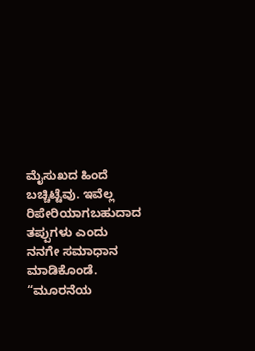ಮೈಸುಖದ ಹಿಂದೆ ಬಚ್ಚಿಟ್ಟೆವು. ಇವೆಲ್ಲ ರಿಪೇರಿಯಾಗಬಹುದಾದ ತಪ್ಪುಗಳು ಎಂದು ನನಗೇ ಸಮಾಧಾನ ಮಾಡಿಕೊಂಡೆ.
“ಮೂರನೆಯ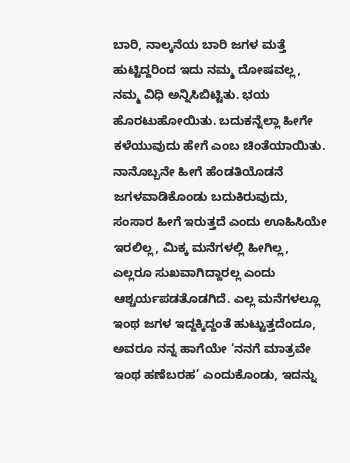ಬಾರಿ, ನಾಲ್ಕನೆಯ ಬಾರಿ ಜಗಳ ಮತ್ತೆ ಹುಟ್ಟಿದ್ದರಿಂದ ಇದು ನಮ್ಮ ದೋಷವಲ್ಲ, ನಮ್ಮ ವಿಧಿ ಅನ್ನಿಸಿಬಿಟ್ಟಿತು. ಭಯ ಹೊರಟುಹೋಯಿತು. ಬದುಕನ್ನೆಲ್ಲಾ ಹೀಗೇ ಕಳೆಯುವುದು ಹೇಗೆ ಎಂಬ ಚಿಂತೆಯಾಯಿತು. ನಾನೊಬ್ಬನೇ ಹೀಗೆ ಹೆಂಡತಿಯೊಡನೆ ಜಗಳವಾಡಿಕೊಂಡು ಬದುಕಿರುವುದು, ಸಂಸಾರ ಹೀಗೆ ಇರುತ್ತದೆ ಎಂದು ಊಹಿಸಿಯೇ ಇರಲಿಲ್ಲ, ಮಿಕ್ಕ ಮನೆಗಳಲ್ಲಿ ಹೀಗಿಲ್ಲ, ಎಲ್ಲರೂ ಸುಖವಾಗಿದ್ದಾರಲ್ಲ ಎಂದು ಆಶ್ಚರ್ಯಪಡತೊಡಗಿದೆ. ಎಲ್ಲ ಮನೆಗಳಲ್ಲೂ ಇಂಥ ಜಗಳ ಇದ್ದಕ್ಕಿದ್ದಂತೆ ಹುಟ್ಟುತ್ತದೆಂದೂ, ಅವರೂ ನನ್ನ ಹಾಗೆಯೇ ‘ನನಗೆ ಮಾತ್ರವೇ ಇಂಥ ಹಣೆಬರಹ’ ಎಂದುಕೊಂಡು, ಇದನ್ನು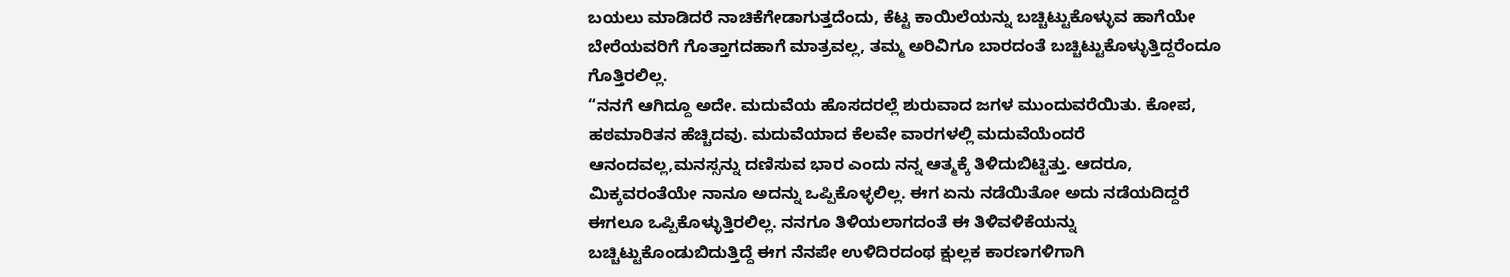ಬಯಲು ಮಾಡಿದರೆ ನಾಚಿಕೆಗೇಡಾಗುತ್ತದೆಂದು, ಕೆಟ್ಟ ಕಾಯಿಲೆಯನ್ನು ಬಚ್ಚಿಟ್ಟುಕೊಳ್ಳುವ ಹಾಗೆಯೇ ಬೇರೆಯವರಿಗೆ ಗೊತ್ತಾಗದಹಾಗೆ ಮಾತ್ರವಲ್ಲ, ತಮ್ಮ ಅರಿವಿಗೂ ಬಾರದಂತೆ ಬಚ್ಚಿಟ್ಟುಕೊಳ್ಳುತ್ತಿದ್ದರೆಂದೂ ಗೊತ್ತಿರಲಿಲ್ಲ.
“ನನಗೆ ಆಗಿದ್ದೂ ಅದೇ. ಮದುವೆಯ ಹೊಸದರಲ್ಲೆ ಶುರುವಾದ ಜಗಳ ಮುಂದುವರೆಯಿತು. ಕೋಪ, ಹಠಮಾರಿತನ ಹೆಚ್ಚಿದವು. ಮದುವೆಯಾದ ಕೆಲವೇ ವಾರಗಳಲ್ಲಿ ಮದುವೆಯೆಂದರೆ ಆನಂದವಲ್ಲ,ಮನಸ್ಸನ್ನು ದಣಿಸುವ ಭಾರ ಎಂದು ನನ್ನ ಆತ್ಮಕ್ಕೆ ತಿಳಿದುಬಿಟ್ಟಿತ್ತು. ಆದರೂ, ಮಿಕ್ಕವರಂತೆಯೇ ನಾನೂ ಅದನ್ನು ಒಪ್ಪಿಕೊಳ್ಳಲಿಲ್ಲ. ಈಗ ಏನು ನಡೆಯಿತೋ ಅದು ನಡೆಯದಿದ್ದರೆ ಈಗಲೂ ಒಪ್ಪಿಕೊಳ್ಳುತ್ತಿರಲಿಲ್ಲ. ನನಗೂ ತಿಳಿಯಲಾಗದಂತೆ ಈ ತಿಳಿವಳಿಕೆಯನ್ನು ಬಚ್ಚಿಟ್ಟುಕೊಂಡುಬಿದುತ್ತಿದ್ದೆ ಈಗ ನೆನಪೇ ಉಳಿದಿರದಂಥ ಕ್ಷುಲ್ಲಕ ಕಾರಣಗಳಿಗಾಗಿ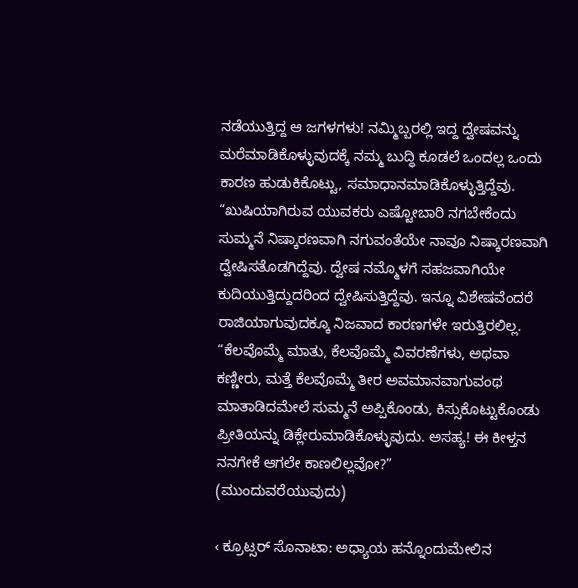ನಡೆಯುತ್ತಿದ್ದ ಆ ಜಗಳಗಳು! ನಮ್ಮಿಬ್ಬರಲ್ಲಿ ಇದ್ದ ದ್ವೇಷವನ್ನು ಮರೆಮಾಡಿಕೊಳ್ಳುವುದಕ್ಕೆ ನಮ್ಮ ಬುದ್ಧಿ ಕೂಡಲೆ ಒಂದಲ್ಲ ಒಂದು ಕಾರಣ ಹುಡುಕಿಕೊಟ್ಟು, ಸಮಾಧಾನಮಾಡಿಕೊಳ್ಳುತ್ತಿದ್ದೆವು.
“ಖುಷಿಯಾಗಿರುವ ಯುವಕರು ಎಷ್ಟೋಬಾರಿ ನಗಬೇಕೆಂದು ಸುಮ್ಮನೆ ನಿಷ್ಕಾರಣವಾಗಿ ನಗುವಂತೆಯೇ ನಾವೂ ನಿಷ್ಕಾರಣವಾಗಿ ದ್ವೇಷಿಸತೊಡಗಿದ್ದೆವು. ದ್ವೇಷ ನಮ್ಮೊಳಗೆ ಸಹಜವಾಗಿಯೇ ಕುದಿಯುತ್ತಿದ್ದುದರಿಂದ ದ್ವೇಷಿಸುತ್ತಿದ್ದೆವು. ಇನ್ನೂ ವಿಶೇಷವೆಂದರೆ ರಾಜಿಯಾಗುವುದಕ್ಕೂ ನಿಜವಾದ ಕಾರಣಗಳೇ ಇರುತ್ತಿರಲಿಲ್ಲ.
“ಕೆಲವೊಮ್ಮೆ ಮಾತು, ಕೆಲವೊಮ್ಮೆ ವಿವರಣೆಗಳು, ಅಥವಾ ಕಣ್ಣೀರು, ಮತ್ತೆ ಕೆಲವೊಮ್ಮೆ ತೀರ ಅವಮಾನವಾಗುವಂಥ ಮಾತಾಡಿದಮೇಲೆ ಸುಮ್ಮನೆ ಅಪ್ಪಿಕೊಂಡು, ಕಿಸ್ಸುಕೊಟ್ಟುಕೊಂಡು ಪ್ರೀತಿಯನ್ನು ಡಿಕ್ಲೇರುಮಾಡಿಕೊಳ್ಳುವುದು. ಅಸಹ್ಯ! ಈ ಕೀಳ್ತನ ನನಗೇಕೆ ಆಗಲೇ ಕಾಣಲಿಲ್ಲವೋ?”
(ಮುಂದುವರೆಯುವುದು)

‹ ಕ್ರೂಟ್ಸರ್ ಸೊನಾಟಾ: ಅಧ್ಯಾಯ ಹನ್ನೊಂದುಮೇಲಿನ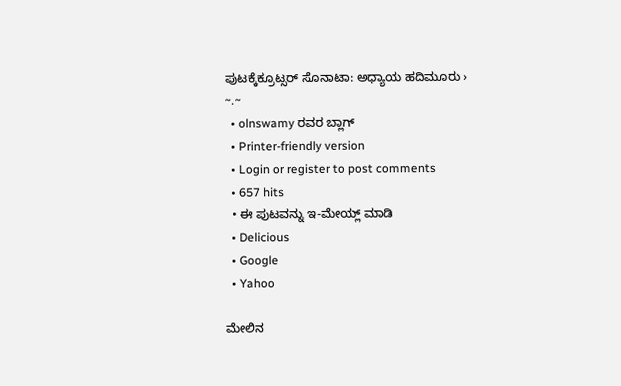ಪುಟಕ್ಕೆಕ್ರೂಟ್ಸರ್ ಸೊನಾಟಾ: ಅಧ್ಯಾಯ ಹದಿಮೂರು ›
~.~
  • olnswamy ರವರ ಬ್ಲಾಗ್
  • Printer-friendly version
  • Login or register to post comments
  • 657 hits
  • ಈ ಪುಟವನ್ನು ಇ-ಮೇಯ್ಲ್ ಮಾಡಿ
  • Delicious
  • Google
  • Yahoo

ಮೇಲಿನ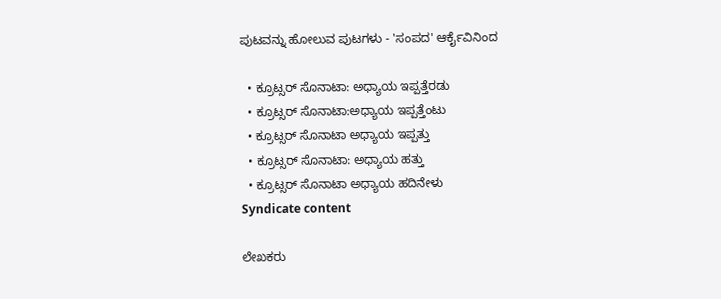ಪುಟವನ್ನು ಹೋಲುವ ಪುಟಗಳು - 'ಸಂಪದ' ಆರ್ಕೈವಿನಿಂದ

  • ಕ್ರೂಟ್ಸರ್ ಸೊನಾಟಾ: ಅಧ್ಯಾಯ ಇಪ್ಪತ್ತೆರಡು
  • ಕ್ರೂಟ್ಸರ್ ಸೊನಾಟಾ:ಅಧ್ಯಾಯ ಇಪ್ಪತ್ತೆಂಟು
  • ಕ್ರೂಟ್ಸರ್ ಸೊನಾಟಾ ಅಧ್ಯಾಯ ಇಪ್ಪತ್ತು
  • ಕ್ರೂಟ್ಸರ್ ಸೊನಾಟಾ: ಅಧ್ಯಾಯ ಹತ್ತು
  • ಕ್ರೂಟ್ಸರ್ ಸೊನಾಟಾ ಅಧ್ಯಾಯ ಹದಿನೇಳು
Syndicate content

ಲೇಖಕರು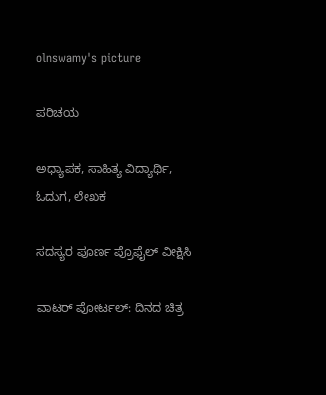olnswamy's picture

ಪರಿಚಯ

ಅಧ್ಯಾಪಕ, ಸಾಹಿತ್ಯ ವಿದ್ಯಾರ್ಥಿ, ಓದುಗ, ಲೇಖಕ

ಸದಸ್ಯರ ಪೂರ್ಣ ಪ್ರೊಫೈಲ್ ವೀಕ್ಷಿಸಿ

ವಾಟರ್ ಪೋರ್ಟಲ್: ದಿನದ ಚಿತ್ರ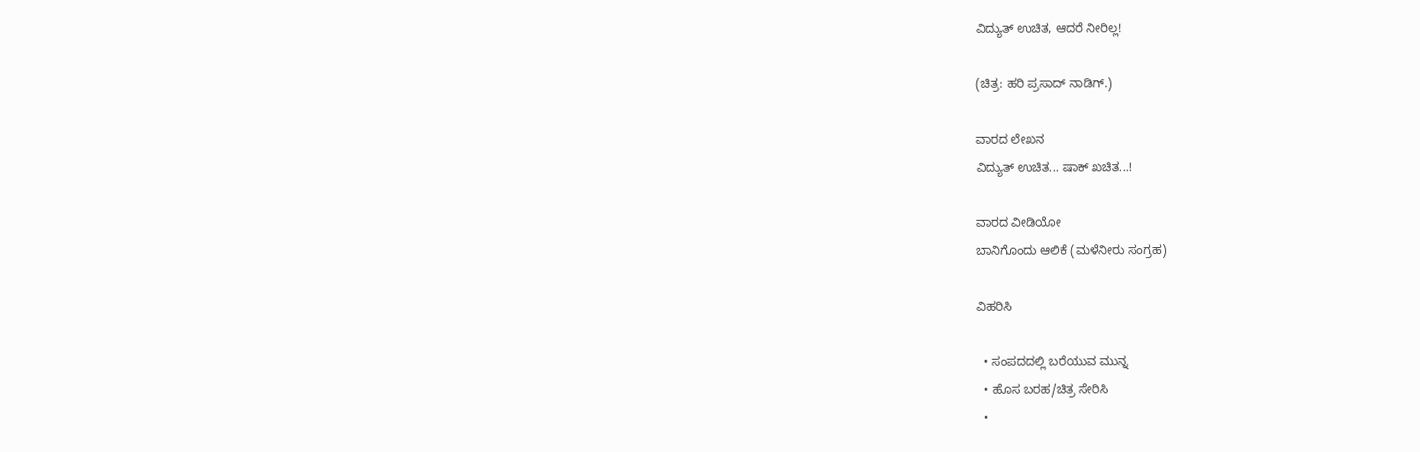ವಿದ್ಯುತ್ ಉಚಿತ, ಆದರೆ ನೀರಿಲ್ಲ!

(ಚಿತ್ರ: ಹರಿ ಪ್ರಸಾದ್ ನಾಡಿಗ್.)

ವಾರದ ಲೇಖನ
ವಿದ್ಯುತ್ ಉಚಿತ... ಷಾಕ್ ಖಚಿತ...!

ವಾರದ ವೀಡಿಯೋ
ಬಾನಿಗೊಂದು ಆಲಿಕೆ (ಮಳೆನೀರು ಸಂಗ್ರಹ)

ವಿಹರಿಸಿ

  • ಸಂಪದದಲ್ಲಿ ಬರೆಯುವ ಮುನ್ನ
  • ಹೊಸ ಬರಹ/ಚಿತ್ರ ಸೇರಿಸಿ
  •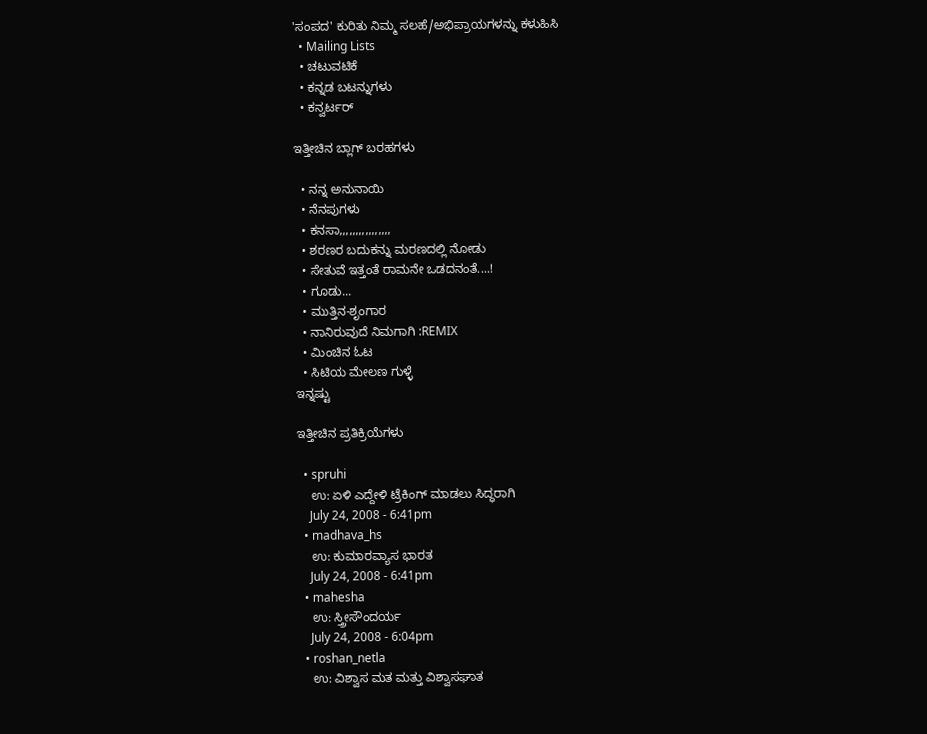'ಸಂಪದ' ಕುರಿತು ನಿಮ್ಮ ಸಲಹೆ/ಅಭಿಪ್ರಾಯಗಳನ್ನು ಕಳುಹಿಸಿ
  • Mailing Lists
  • ಚಟುವಟಿಕೆ
  • ಕನ್ನಡ ಬಟನ್ನುಗಳು
  • ಕನ್ವರ್ಟರ್

ಇತ್ತೀಚಿನ ಬ್ಲಾಗ್ ಬರಹಗಳು

  • ನನ್ನ ಅನುನಾಯಿ
  • ನೆನಪುಗಳು
  • ಕನಸಾ,,,,,,,,,,,,,,,,
  • ಶರಣರ ಬದುಕನ್ನು ಮರಣದಲ್ಲಿ ನೋಡು
  • ಸೇತುವೆ ಇತ್ತಂತೆ ರಾಮನೇ ಒಡದನಂತೆ....!
  • ಗೂಡು...
  • ಮುತ್ತಿನ-ಶೃಂಗಾರ
  • ನಾನಿರುವುದೆ ನಿಮಗಾಗಿ :REMIX
  • ಮಿಂಚಿನ ಓಟ
  • ಸಿಟಿಯ ಮೇಲಣ ಗುಳ್ಳೆ
ಇನ್ನಷ್ಟು

ಇತ್ತೀಚಿನ ಪ್ರತಿಕ್ರಿಯೆಗಳು

  • spruhi
    ಉ: ಏಳಿ ಎದ್ದೇಳಿ ಟ್ರೆಕಿಂಗ್ ಮಾಡಲು ಸಿದ್ಧರಾಗಿ
    July 24, 2008 - 6:41pm
  • madhava_hs
    ಉ: ಕುಮಾರವ್ಯಾಸ ಭಾರತ
    July 24, 2008 - 6:41pm
  • mahesha
    ಉ: ಸ್ತ್ರೀಸೌಂದರ್ಯ
    July 24, 2008 - 6:04pm
  • roshan_netla
    ಉ: ವಿಶ್ವಾಸ ಮತ ಮತ್ತು ವಿಶ್ವಾಸಘಾತ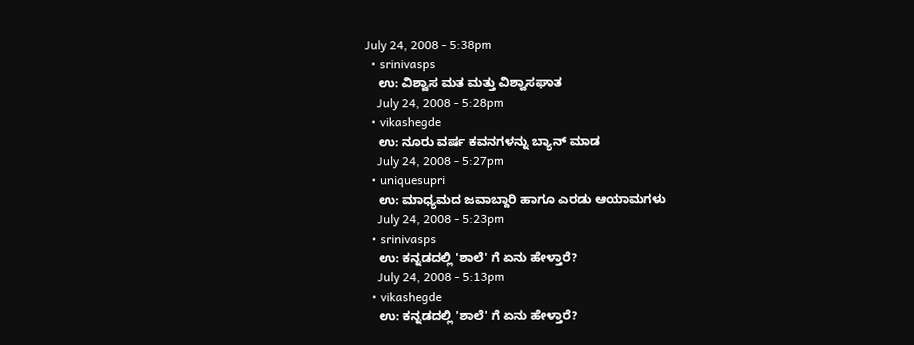July 24, 2008 - 5:38pm
  • srinivasps
    ಉ: ವಿಶ್ವಾಸ ಮತ ಮತ್ತು ವಿಶ್ವಾಸಘಾತ
    July 24, 2008 - 5:28pm
  • vikashegde
    ಉ: ನೂರು ವರ್ಷ ಕವನಗಳನ್ನು ಬ್ಯಾನ್ ಮಾಡ
    July 24, 2008 - 5:27pm
  • uniquesupri
    ಉ: ಮಾಧ್ಯಮದ ಜವಾಬ್ದಾರಿ ಹಾಗೂ ಎರಡು ಆಯಾಮಗಳು
    July 24, 2008 - 5:23pm
  • srinivasps
    ಉ: ಕನ್ನಡದಲ್ಲಿ 'ಶಾಲೆ' ಗೆ ಏನು ಹೇಳ್ತಾರೆ?
    July 24, 2008 - 5:13pm
  • vikashegde
    ಉ: ಕನ್ನಡದಲ್ಲಿ 'ಶಾಲೆ' ಗೆ ಏನು ಹೇಳ್ತಾರೆ?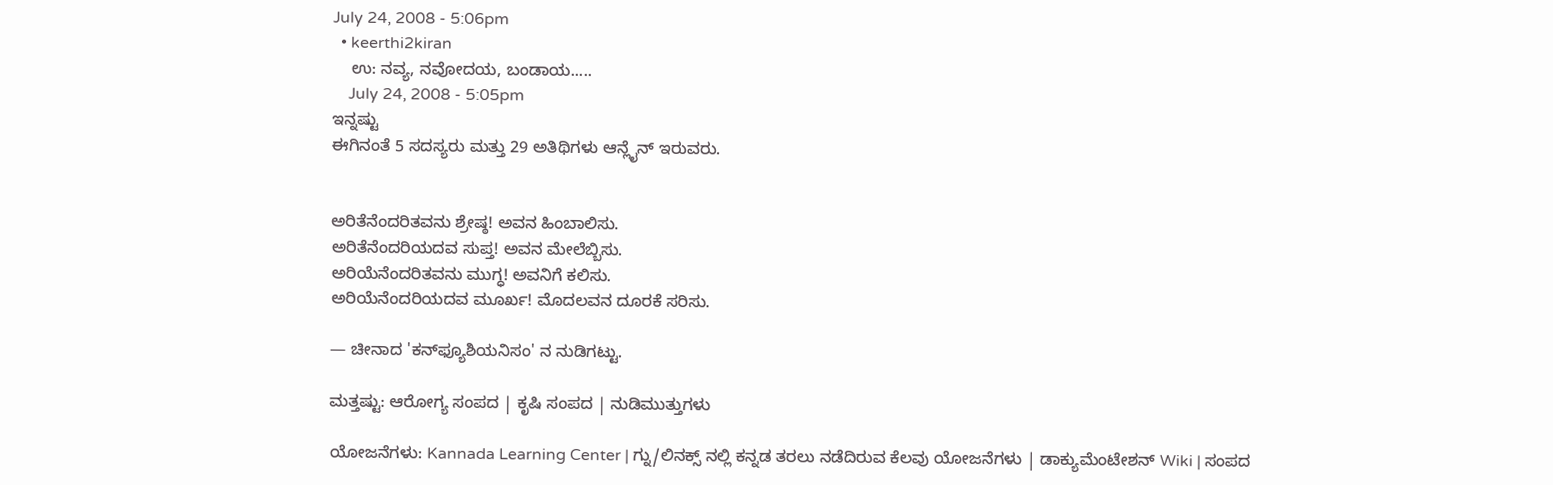July 24, 2008 - 5:06pm
  • keerthi2kiran
    ಉ: ನವ್ಯ, ನವೋದಯ, ಬಂಡಾಯ.....
    July 24, 2008 - 5:05pm
ಇನ್ನಷ್ಟು
ಈಗಿನಂತೆ 5 ಸದಸ್ಯರು ಮತ್ತು 29 ಅತಿಥಿಗಳು ಆನ್ಲೈನ್ ಇರುವರು.


ಅರಿತೆನೆಂದರಿತವನು ಶ್ರೇಷ್ಠ! ಅವನ ಹಿಂಬಾಲಿಸು.
ಅರಿತೆನೆಂದರಿಯದವ ಸುಪ್ತ! ಅವನ ಮೇಲೆಬ್ಬಿಸು.
ಅರಿಯೆನೆಂದರಿತವನು ಮುಗ್ಧ! ಅವನಿಗೆ ಕಲಿಸು.
ಅರಿಯೆನೆಂದರಿಯದವ ಮೂರ್ಖ! ಮೊದಲವನ ದೂರಕೆ ಸರಿಸು.

— ಚೀನಾದ 'ಕನ್‍ಫ್ಯೂಶಿಯನಿಸಂ' ನ ನುಡಿಗಟ್ಟು.

ಮತ್ತಷ್ಟು: ಆರೋಗ್ಯ ಸಂಪದ | ಕೃಷಿ ಸಂಪದ | ನುಡಿಮುತ್ತುಗಳು

ಯೋಜನೆಗಳು: Kannada Learning Center | ಗ್ನು/ಲಿನಕ್ಸ್ ನಲ್ಲಿ ಕನ್ನಡ ತರಲು ನಡೆದಿರುವ ಕೆಲವು ಯೋಜನೆಗಳು | ಡಾಕ್ಯುಮೆಂಟೇಶನ್ Wiki | ಸಂಪದ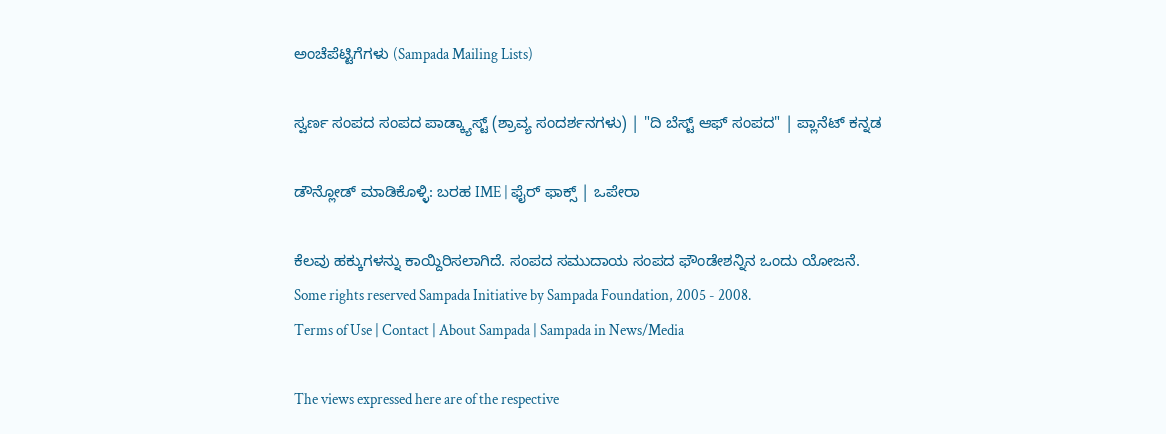ಅಂಚೆಪೆಟ್ಟಿಗೆಗಳು (Sampada Mailing Lists)

ಸ್ವರ್ಣ ಸಂಪದ ಸಂಪದ ಪಾಡ್ಕ್ಯಾಸ್ಟ್ (ಶ್ರಾವ್ಯ ಸಂದರ್ಶನಗಳು) | "ದಿ ಬೆಸ್ಟ್ ಆಫ್ ಸಂಪದ" | ಪ್ಲಾನೆಟ್ ಕನ್ನಡ

ಡೌನ್ಲೋಡ್ ಮಾಡಿಕೊಳ್ಳಿ: ಬರಹ IME | ಫೈರ್ ಫಾಕ್ಸ್ | ಒಪೇರಾ

ಕೆಲವು ಹಕ್ಕುಗಳನ್ನು ಕಾಯ್ದಿರಿಸಲಾಗಿದೆ. ಸಂಪದ ಸಮುದಾಯ ಸಂಪದ ಫೌಂಡೇಶನ್ನಿನ ಒಂದು ಯೋಜನೆ.
Some rights reserved Sampada Initiative by Sampada Foundation, 2005 - 2008.
Terms of Use | Contact | About Sampada | Sampada in News/Media

The views expressed here are of the respective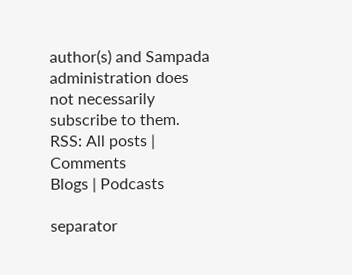author(s) and Sampada administration does not necessarily subscribe to them.
RSS: All posts | Comments
Blogs | Podcasts

separator